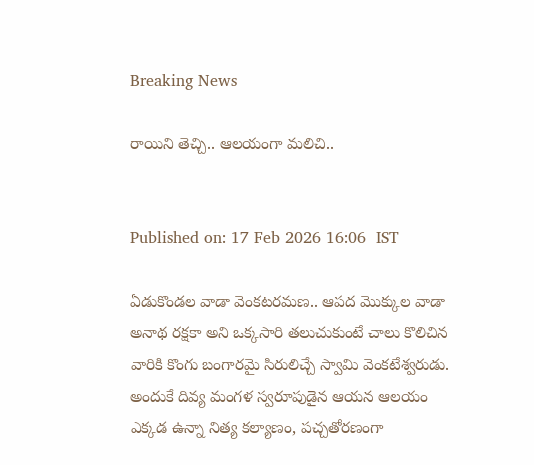Breaking News

రాయిని తెచ్చి.. ఆలయంగా మలిచి..


Published on: 17 Feb 2026 16:06  IST

ఏడుకొండల వాడా వెంకటరమణ.. ఆపద మొక్కుల వాడా అనాథ రక్షకా అని ఒక్కసారి తలుచుకుంటే చాలు కొలిచిన వారికి కొంగు బంగారమై సిరులిచ్చే స్వామి వెంకటేశ్వరుడు. అందుకే దివ్య మంగళ స్వరూపుడైన ఆయన ఆలయం ఎక్కడ ఉన్నా నిత్య కల్యాణం, పచ్చతోరణంగా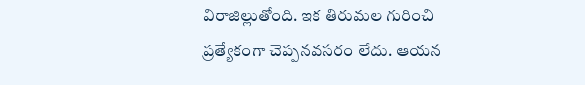విరాజిల్లుతోంది. ఇక తిరుమల గురించి ప్రత్యేకంగా చెప్పనవసరం లేదు. ఆయన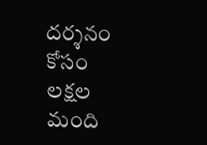దర్శనం కోసం లక్షల మంది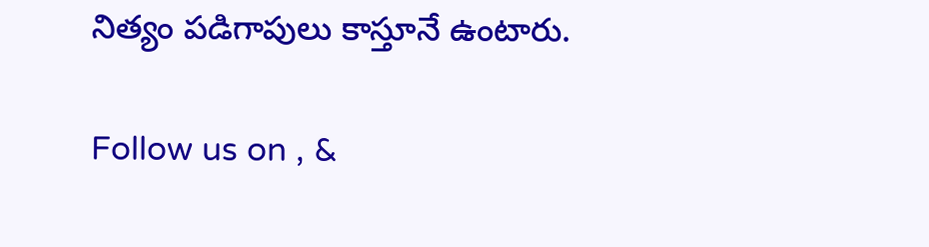నిత్యం పడిగాపులు కాస్తూనే ఉంటారు.

Follow us on , &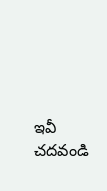ఇవీ చదవండి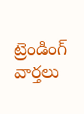ట్రెండింగ్ వార్తలు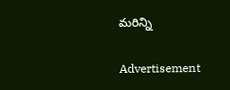మరిన్ని

Advertisement